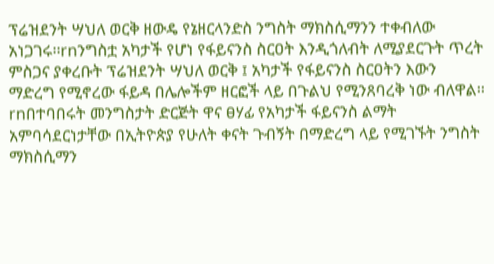ፕሬዝደንት ሣህለ ወርቅ ዘውዴ የኔዘርላንድስ ንግስት ማክስሲማንን ተቀብለው አነጋገሩ፡፡rnንግስቷ አካታች የሆነ የፋይናንስ ስርዐት እንዲጎለብት ለሚያደርጉት ጥረት ምስጋና ያቀረቡት ፕሬዝደንት ሣህለ ወርቅ ፤ አካታች የፋይናንስ ስርዐትን እውን ማድረግ የሚኖረው ፋይዳ በሌሎችም ዘርፎች ላይ በጉልህ የሚንጸባረቅ ነው ብለዋል፡፡rnበተባበሩት መንግስታት ድርጅት ዋና ፀሃፊ የአካታች ፋይናንስ ልማት አምባሳደርነታቸው በኢትዮጵያ የሁለት ቀናት ጉብኝት በማድረግ ላይ የሚገኙት ንግስት ማክስሲማን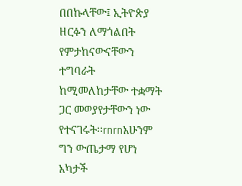በበኩላቸው፤ ኢትዮጵያ ዘርፉን ለማጎልበት የምታከናውናቸውን ተግባራት ከሚመለከታቸው ተቋማት ጋር መወያየታቸውን ነው የተናገሩት፡፡rnrnአሁንም ግን ውጤታማ የሆነ አካታች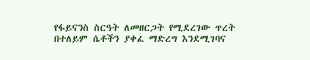የፋይናንስ ስርዓት ለመዘርጋት የሚደረገው ጥረት በተለይም ሴቶችን ያቀፈ ማድረግ እንደሚገባና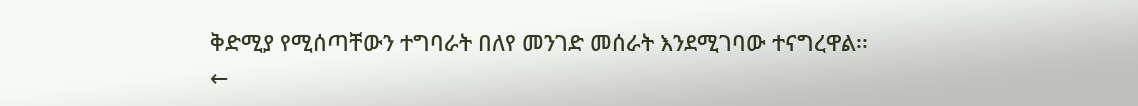ቅድሚያ የሚሰጣቸውን ተግባራት በለየ መንገድ መሰራት እንደሚገባው ተናግረዋል፡፡
←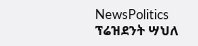NewsPolitics
ፕሬዝደንት ሣህለ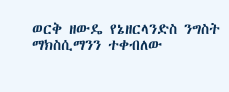ወርቅ ዘውዴ የኔዘርላንድስ ንግስት ማክስሲማንን ተቀብለው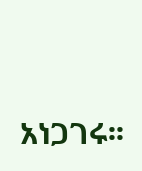አነጋገሩ፡፡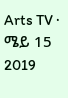Arts TV · ሜይ 15 2019